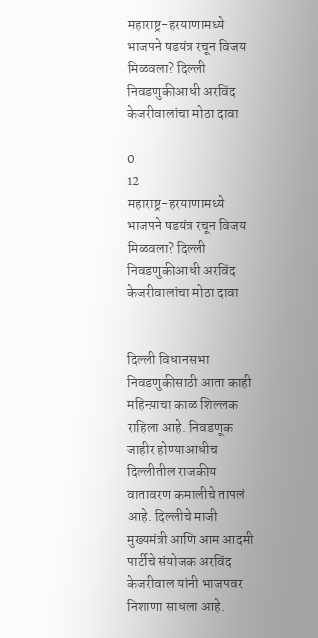महाराष्ट्र-हरयाणामध्ये भाजपने षडयंत्र रचून विजय मिळवला? दिल्ली निवडणुकीआधी अरविंद केजरीवालांचा मोठा दावा

0
12
महाराष्ट्र-हरयाणामध्ये भाजपने षडयंत्र रचून विजय मिळवला? दिल्ली निवडणुकीआधी अरविंद केजरीवालांचा मोठा दावा


दिल्ली विधानसभा निवडणुकीसाठी आता काही महिन्य़ाचा काळ शिल्लक राहिला आहे. निवडणूक जाहीर होण्याआधीच दिल्लीतील राजकीय वातावरण कमालीचे तापलं आहे. दिल्लीचे माजी मुख्यमंत्री आणि आम आदमी पार्टीचे संयोजक अरविंद केजरीवाल यांनी भाजपवर निशाणा साधला आहे.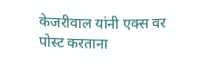केजरीवाल यांनी एक्स वर पोस्ट करताना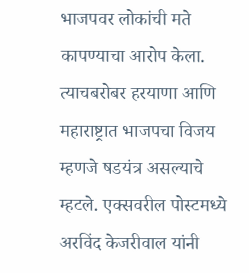भाजपवर लोकांची मते कापण्याचा आरोप केला. त्याचबरोबर हरयाणा आणि महाराष्ट्रात भाजपचा विजय म्हणजे षडयंत्र असल्याचे म्हटले. एक्सवरील पोस्टमध्ये अरविंद केजरीवाल यांनी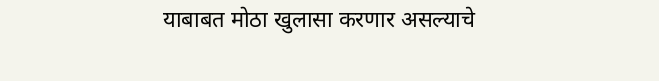याबाबत मोठा खुलासा करणार असल्याचे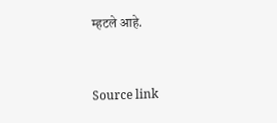म्हटले आहे.



Source link